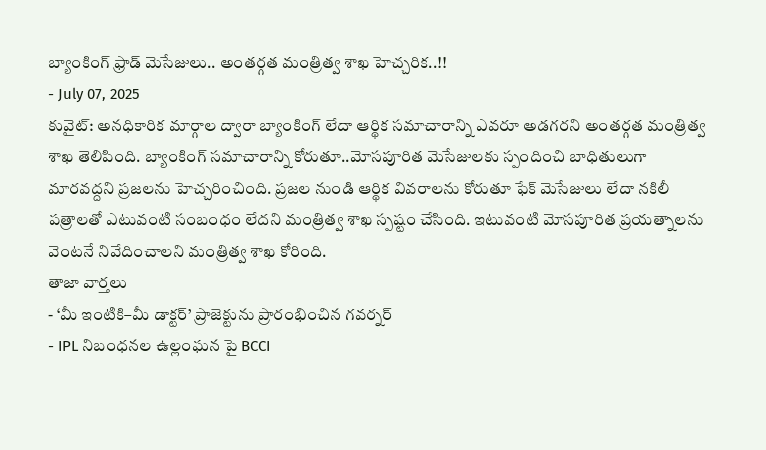బ్యాంకింగ్ ఫ్రాడ్ మెసేజులు.. అంతర్గత మంత్రిత్వ శాఖ హెచ్చరిక..!!
- July 07, 2025
కువైట్: అనధికారిక మార్గాల ద్వారా బ్యాంకింగ్ లేదా ఆర్థిక సమాచారాన్ని ఎవరూ అడగరని అంతర్గత మంత్రిత్వ శాఖ తెలిపింది. బ్యాంకింగ్ సమాచారాన్ని కోరుతూ..మోసపూరిత మెసేజులకు స్పందించి బాధితులుగా మారవద్దని ప్రజలను హెచ్చరించింది. ప్రజల నుండి ఆర్థిక వివరాలను కోరుతూ ఫేక్ మెసేజులు లేదా నకిలీ పత్రాలతో ఎటువంటి సంబంధం లేదని మంత్రిత్వ శాఖ స్పష్టం చేసింది. ఇటువంటి మోసపూరిత ప్రయత్నాలను వెంటనే నివేదించాలని మంత్రిత్వ శాఖ కోరింది.
తాజా వార్తలు
- ‘మీ ఇంటికి–మీ డాక్టర్’ ప్రాజెక్టును ప్రారంభించిన గవర్నర్
- IPL నిబంధనల ఉల్లంఘన పై BCCI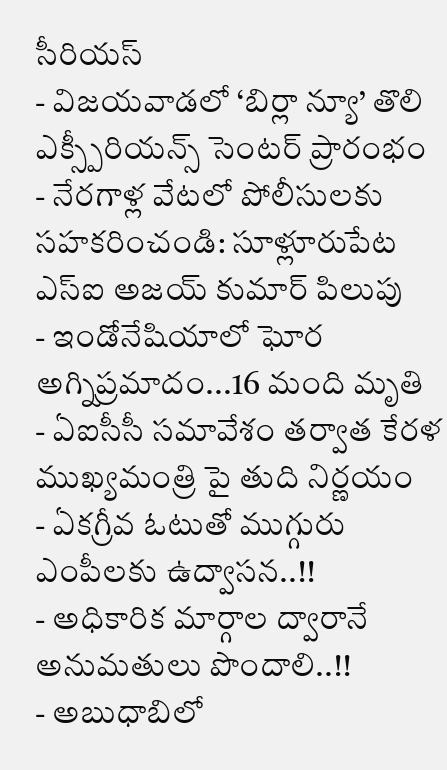సీరియస్
- విజయవాడలో ‘బిర్లా న్యూ’ తొలి ఎక్స్పీరియన్స్ సెంటర్ ప్రారంభం
- నేరగాళ్ల వేటలో పోలీసులకు సహకరించండి: సూళ్లూరుపేట ఎస్ఐ అజయ్ కుమార్ పిలుపు
- ఇండోనేషియాలో ఘోర అగ్నిప్రమాదం...16 మంది మృతి
- ఏఐసీసీ సమావేశం తర్వాత కేరళ ముఖ్యమంత్రి పై తుది నిర్ణయం
- ఏకగ్రీవ ఓటుతో ముగ్గురు ఎంపీలకు ఉద్వాసన..!!
- అధికారిక మార్గాల ద్వారానే అనుమతులు పొందాలి..!!
- అబుధాబిలో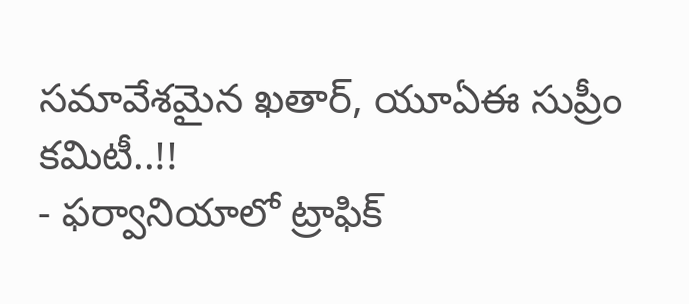సమావేశమైన ఖతార్, యూఏఈ సుప్రీం కమిటీ..!!
- ఫర్వానియాలో ట్రాఫిక్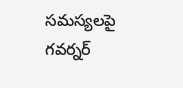సమస్యలపై గవర్నర్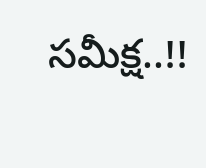సమీక్ష..!!